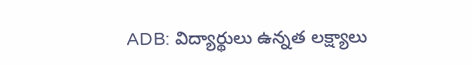ADB: విద్యార్థులు ఉన్నత లక్ష్యాలు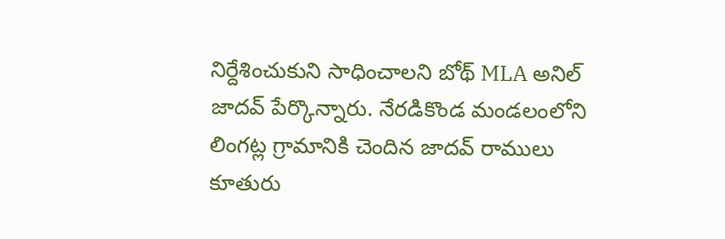నిర్దేశించుకుని సాధించాలని బోథ్ MLA అనిల్ జాదవ్ పేర్కొన్నారు. నేరడికొండ మండలంలోని లింగట్ల గ్రామానికి చెందిన జాదవ్ రాములు కూతురు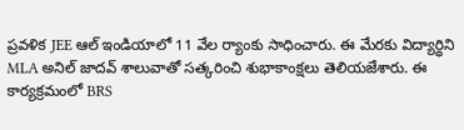ప్రవళిక JEE ఆల్ ఇండియాలో 11 వేల ర్యాంకు సాధించారు. ఈ మేరకు విద్యార్థిని MLA అనిల్ జాదవ్ శాలువాతో సత్కరించి శుభాకాంక్షలు తెలియజేశారు. ఈ కార్యక్రమంలో BRS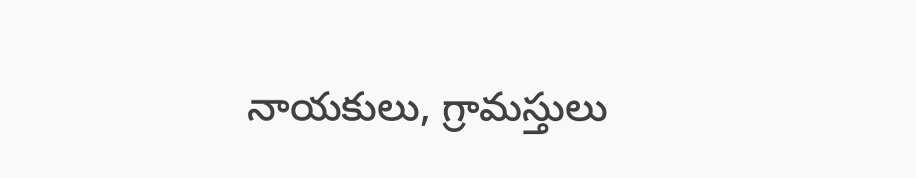నాయకులు, గ్రామస్తులు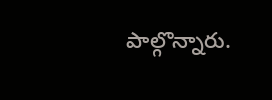పాల్గొన్నారు.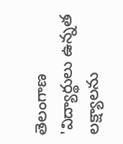తెలంగాణ
'విద్యార్థులు ఉన్నత లక్ష్యాలను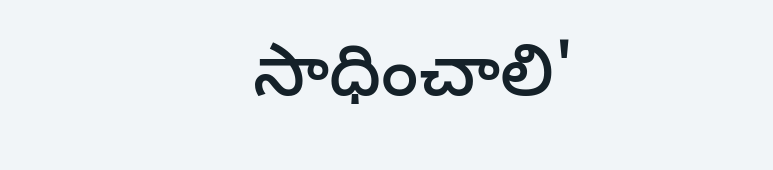సాధించాలి'